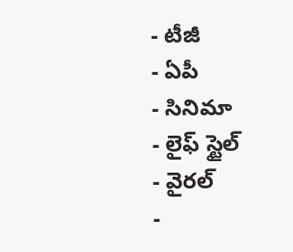- టీజీ
- ఏపీ
- సినిమా
- లైఫ్ స్టైల్
- వైరల్
-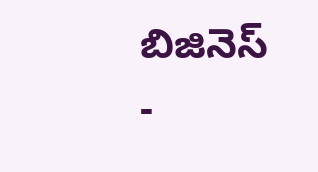బిజినెస్
-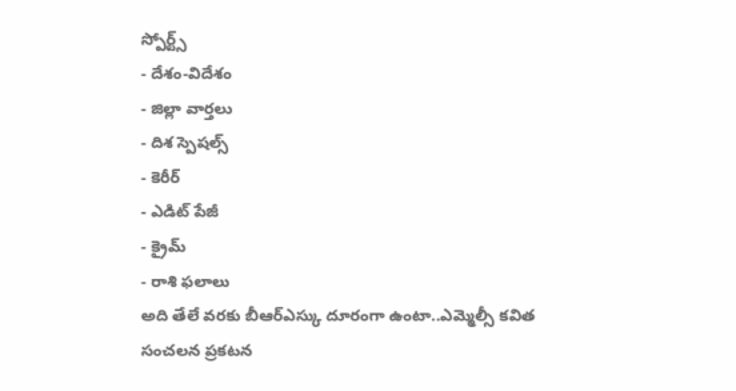స్పోర్ట్స్
- దేశం-విదేశం
- జిల్లా వార్తలు
- దిశ స్పెషల్స్
- కెరీర్
- ఎడిట్ పేజీ
- క్రైమ్
- రాశి ఫలాలు
అది తేలే వరకు బీఆర్ఎస్కు దూరంగా ఉంటా..ఎమ్మెల్సీ కవిత సంచలన ప్రకటన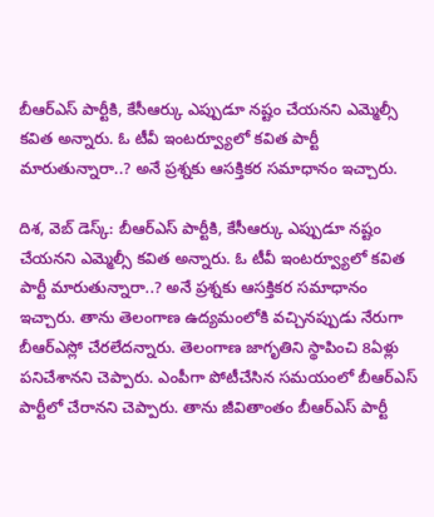బీఆర్ఎస్ పార్టీకి, కేసీఆర్కు ఎప్పుడూ నష్టం చేయనని ఎమ్మెల్సీ కవిత అన్నారు. ఓ టీవీ ఇంటర్వ్యూలో కవిత పార్టీ మారుతున్నారా..? అనే ప్రశ్నకు ఆసక్తికర సమాధానం ఇచ్చారు.

దిశ, వెబ్ డెస్క్: బీఆర్ఎస్ పార్టీకి, కేసీఆర్కు ఎప్పుడూ నష్టం చేయనని ఎమ్మెల్సీ కవిత అన్నారు. ఓ టీవీ ఇంటర్వ్యూలో కవిత పార్టీ మారుతున్నారా..? అనే ప్రశ్నకు ఆసక్తికర సమాధానం ఇచ్చారు. తాను తెలంగాణ ఉద్యమంలోకి వచ్చినప్పుడు నేరుగా బీఆర్ఎస్లో చేరలేదన్నారు. తెలంగాణ జాగృతిని స్థాపించి 8ఏళ్లు పనిచేశానని చెప్పారు. ఎంపీగా పోటీచేసిన సమయంలో బీఆర్ఎస్ పార్టీలో చేరానని చెప్పారు. తాను జీవితాంతం బీఆర్ఎస్ పార్టీ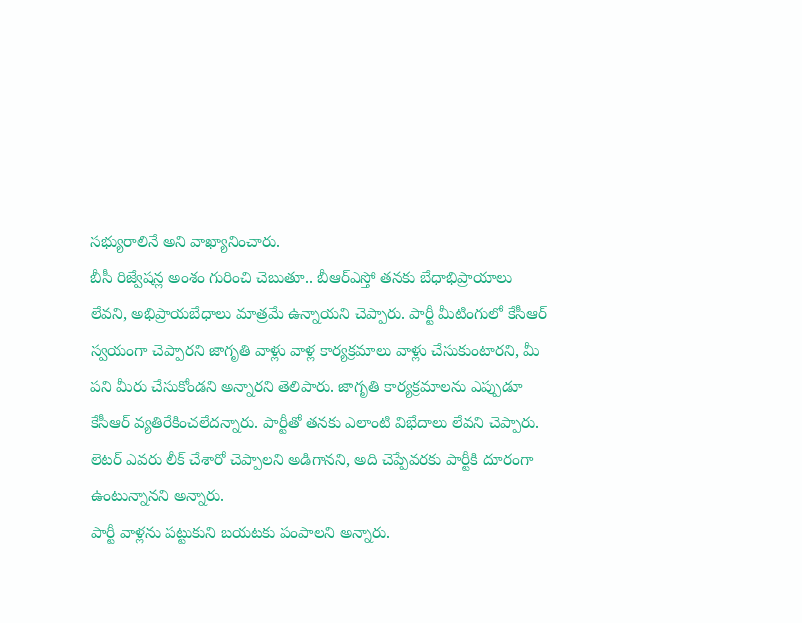సభ్యురాలినే అని వాఖ్యానించారు.
బీసీ రిజ్వేషన్ల అంశం గురించి చెబుతూ.. బీఆర్ఎస్తో తనకు బేధాభిప్రాయాలు లేవని, అభిప్రాయబేధాలు మాత్రమే ఉన్నాయని చెప్పారు. పార్టీ మీటింగులో కేసీఆర్ స్వయంగా చెప్పారని జాగృతి వాళ్లు వాళ్ల కార్యక్రమాలు వాళ్లు చేసుకుంటారని, మీ పని మీరు చేసుకోండని అన్నారని తెలిపారు. జాగృతి కార్యక్రమాలను ఎప్పుడూ కేసీఆర్ వ్యతిరేకించలేదన్నారు. పార్టీతో తనకు ఎలాంటి విభేదాలు లేవని చెప్పారు. లెటర్ ఎవరు లీక్ చేశారో చెప్పాలని అడిగానని, అది చెప్పేవరకు పార్టీకి దూరంగా ఉంటున్నానని అన్నారు.
పార్టీ వాళ్లను పట్టుకుని బయటకు పంపాలని అన్నారు.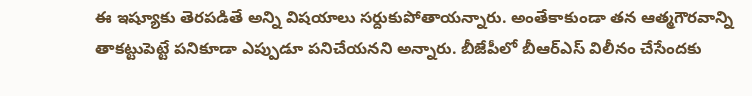ఈ ఇష్యూకు తెరపడితే అన్ని విషయాలు సర్దుకుపోతాయన్నారు. అంతేకాకుండా తన ఆత్మగౌరవాన్ని తాకట్టుపెట్టే పనికూడా ఎప్పుడూ పనిచేయనని అన్నారు. బీజేపీలో బీఆర్ఎస్ విలీనం చేసేందకు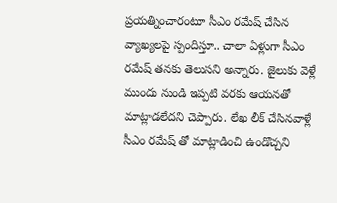ప్రయత్నించారంటూ సీఎం రమేష్ చేసిన వ్యాఖ్యలపై స్పందిస్తూ.. చాలా ఏళ్లుగా సీఎం రమేష్ తనకు తెలుసని అన్నారు. జైలుకు వెళ్లే ముందు నుండి ఇప్పటి వరకు ఆయనతో మాట్లాడలేదని చెప్పారు. లేఖ లీక్ చేసినవాళ్లే సీఎం రమేష్ తో మాట్లాడించి ఉండొచ్చని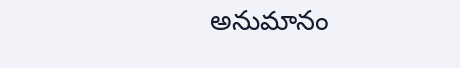అనుమానం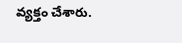వ్యక్తం చేశారు.